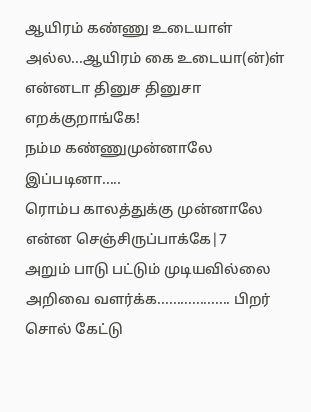ஆயிரம் கண்ணு உடையாள் அல்ல...ஆயிரம் கை உடையா(ன்)ள்
என்னடா தினுச தினுசா
எறக்குறாங்கே!
நம்ம கண்ணுமுன்னாலே இப்படினா.....
ரொம்ப காலத்துக்கு முன்னாலே என்ன செஞ்சிருப்பாக்கே|7
அறும் பாடு பட்டும் முடியவில்லை அறிவை வளர்க்க................... பிறர் சொல் கேட்டு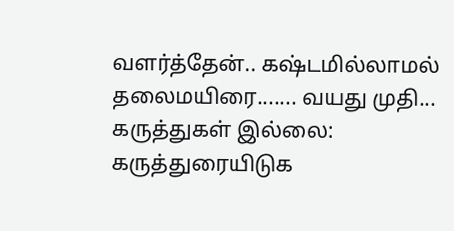வளர்த்தேன்.. கஷ்டமில்லாமல் தலைமயிரை....... வயது முதி...
கருத்துகள் இல்லை:
கருத்துரையிடுக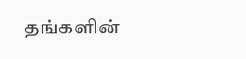தங்களின்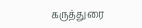கருத்துரை